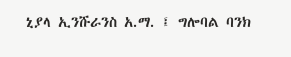ኒያላ ኢንሹራንስ አ.ማ. ፤ ግሎባል ባንክ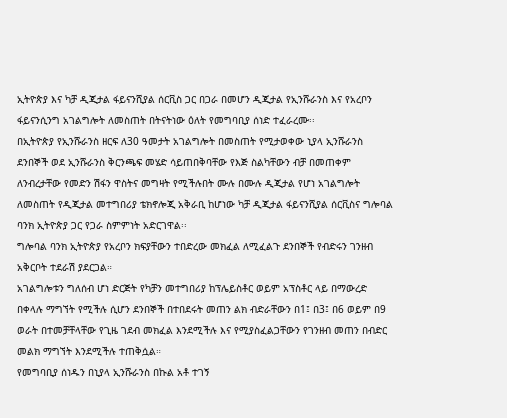ኢትዮጵያ እና ካቻ ዲጂታል ፋይናንሺያል ሰርቪስ ጋር በጋራ በመሆን ዲጂታል የኢንሹራንስ እና የአረቦን ፋይናንሲንግ አገልግሎት ለመስጠት በትናትነው ዕለት የመግባቢያ ሰነድ ተፈራረሙ፡፡
በኢትዮጵያ የኢንሹራንስ ዘርፍ ለ30 ዓመታት አገልግሎት በመስጠት የሚታወቀው ኒያላ ኢንሹራንስ ደንበኞች ወደ ኢንሹራንስ ቅርንጫፍ መሄድ ሳይጠበቅባቸው የእጅ ስልካቸውን ብቻ በመጠቀም ለንብረታቸው የመድን ሽፋን ዋስትና መግዛት የሚችሉበት ሙሉ በሙሉ ዲጂታል የሆነ አገልግሎት ለመስጠት የዲጂታል መተግበሪያ ቴክኖሎጂ አቅራቢ ከሆነው ካቻ ዲጂታል ፋይናንሺያል ሰርቪስና ግሎባል ባንክ ኢትዮጵያ ጋር የጋራ ስምምነት አድርገዋል፡፡
ግሎባል ባንክ ኢትዮጵያ የአረቦን ክፍያቸውን ተበድረው መክፈል ለሚፈልጉ ደንበኞች የብድሩን ገንዘብ አቅርቦት ተደራሽ ያደርጋል።
አገልግሎቱን ግለሰብ ሆነ ድርጅት የካቻን መተግበሪያ ከፕሌይስቶር ወይም አፕስቶር ላይ በማውረድ በቀላሉ ማግኘት የሚችሉ ሲሆን ደንበኞች በተበደሩት መጠን ልክ ብድራቸውን በ1፤ በ3፤ በ6 ወይም በ9 ወራት በተመቻቸላቸው የጊዜ ገደብ መክፈል እንደሚችሉ እና የሚያስፈልጋቸውን የገንዘብ መጠን በብድር መልክ ማግኘት እንደሚችሉ ተጠቅሷል።
የመግባቢያ ሰነዱን በኒያላ ኢንሹራንስ በኩል አቶ ተገኝ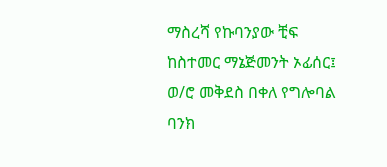ማስረሻ የኩባንያው ቺፍ ከስተመር ማኔጅመንት ኦፊሰር፤ ወ/ሮ መቅደስ በቀለ የግሎባል ባንክ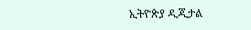ኢትዮጵያ ዲጂታል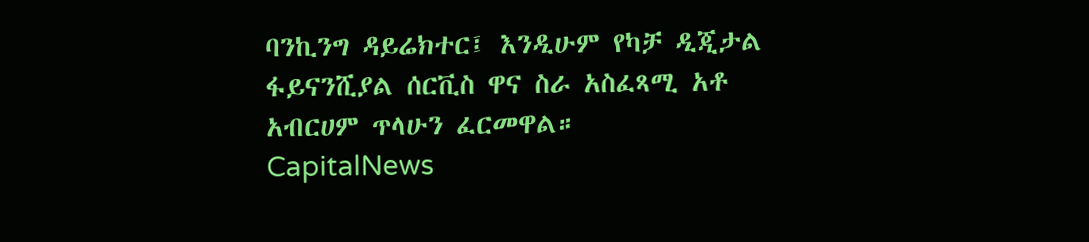ባንኪንግ ዳይሬክተር፤ እንዲሁም የካቻ ዲጂታል ፋይናንሺያል ሰርቪስ ዋና ስራ አስፈጻሚ አቶ አብርሀም ጥላሁን ፈርመዋል።
CapitalNews